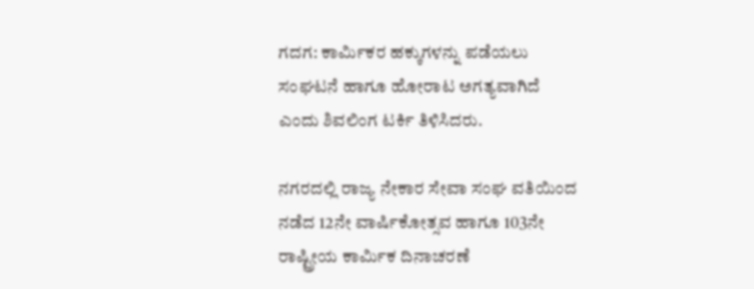ಗದಗ: ಕಾರ್ಮಿಕರ ಹಕ್ಕುಗಳನ್ನು ಪಡೆಯಲು ಸಂಘಟನೆ ಹಾಗೂ ಹೋರಾಟ ಅಗತ್ಯವಾಗಿದೆ ಎಂದು ಶಿವಲಿಂಗ ಟರ್ಕಿ ತಿಳಿಸಿದರು.

ನಗರದಲ್ಲಿ ರಾಜ್ಯ ನೇಕಾರ ಸೇವಾ ಸಂಘ ವತಿಯಿಂದ ನಡೆದ 12ನೇ ವಾರ್ಷಿಕೋತ್ಸವ ಹಾಗೂ 103ನೇ ರಾಷ್ಟ್ರೀಯ ಕಾರ್ಮಿಕ ದಿನಾಚರಣೆ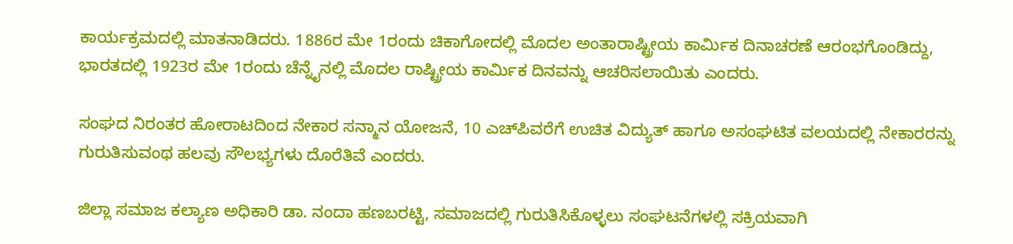ಕಾರ್ಯಕ್ರಮದಲ್ಲಿ ಮಾತನಾಡಿದರು. 1886ರ ಮೇ 1ರಂದು ಚಿಕಾಗೋದಲ್ಲಿ ಮೊದಲ ಅಂತಾರಾಷ್ಟ್ರೀಯ ಕಾರ್ಮಿಕ ದಿನಾಚರಣೆ ಆರಂಭಗೊಂಡಿದ್ದು, ಭಾರತದಲ್ಲಿ 1923ರ ಮೇ 1ರಂದು ಚೆನ್ನೈನಲ್ಲಿ ಮೊದಲ ರಾಷ್ಟ್ರೀಯ ಕಾರ್ಮಿಕ ದಿನವನ್ನು ಆಚರಿಸಲಾಯಿತು ಎಂದರು.

ಸಂಘದ ನಿರಂತರ ಹೋರಾಟದಿಂದ ನೇಕಾರ ಸನ್ಮಾನ ಯೋಜನೆ, 10 ಎಚ್‌ಪಿವರೆಗೆ ಉಚಿತ ವಿದ್ಯುತ್ ಹಾಗೂ ಅಸಂಘಟಿತ ವಲಯದಲ್ಲಿ ನೇಕಾರರನ್ನು ಗುರುತಿಸುವಂಥ ಹಲವು ಸೌಲಭ್ಯಗಳು ದೊರೆತಿವೆ ಎಂದರು.

ಜಿಲ್ಲಾ ಸಮಾಜ ಕಲ್ಯಾಣ ಅಧಿಕಾರಿ ಡಾ. ನಂದಾ ಹಣಬರಟ್ಟಿ, ಸಮಾಜದಲ್ಲಿ ಗುರುತಿಸಿಕೊಳ್ಳಲು ಸಂಘಟನೆಗಳಲ್ಲಿ ಸಕ್ರಿಯವಾಗಿ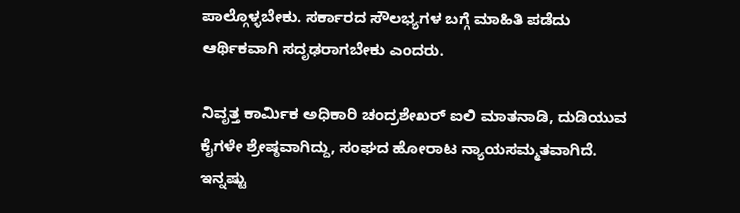ಪಾಲ್ಗೊಳ್ಳಬೇಕು. ಸರ್ಕಾರದ ಸೌಲಭ್ಯಗಳ ಬಗ್ಗೆ ಮಾಹಿತಿ ಪಡೆದು ಆರ್ಥಿಕವಾಗಿ ಸದೃಢರಾಗಬೇಕು ಎಂದರು.

ನಿವೃತ್ತ ಕಾರ್ಮಿಕ ಅಧಿಕಾರಿ ಚಂದ್ರಶೇಖರ್ ಐಲಿ ಮಾತನಾಡಿ, ದುಡಿಯುವ ಕೈಗಳೇ ಶ್ರೇಷ್ಠವಾಗಿದ್ದು, ಸಂಘದ ಹೋರಾಟ ನ್ಯಾಯಸಮ್ಮತವಾಗಿದೆ. ಇನ್ನಷ್ಟು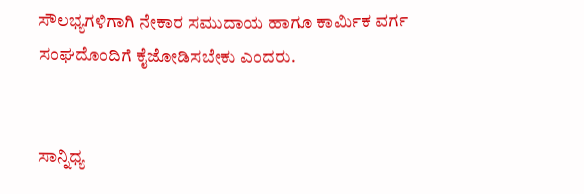ಸೌಲಭ್ಯಗಳಿಗಾಗಿ ನೇಕಾರ ಸಮುದಾಯ ಹಾಗೂ ಕಾರ್ಮಿಕ ವರ್ಗ ಸಂಘದೊಂದಿಗೆ ಕೈಜೋಡಿಸಬೇಕು ಎಂದರು.


ಸಾನ್ನಿಧ್ಯ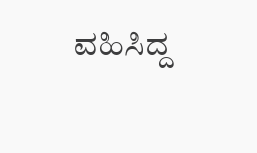ವಹಿಸಿದ್ದ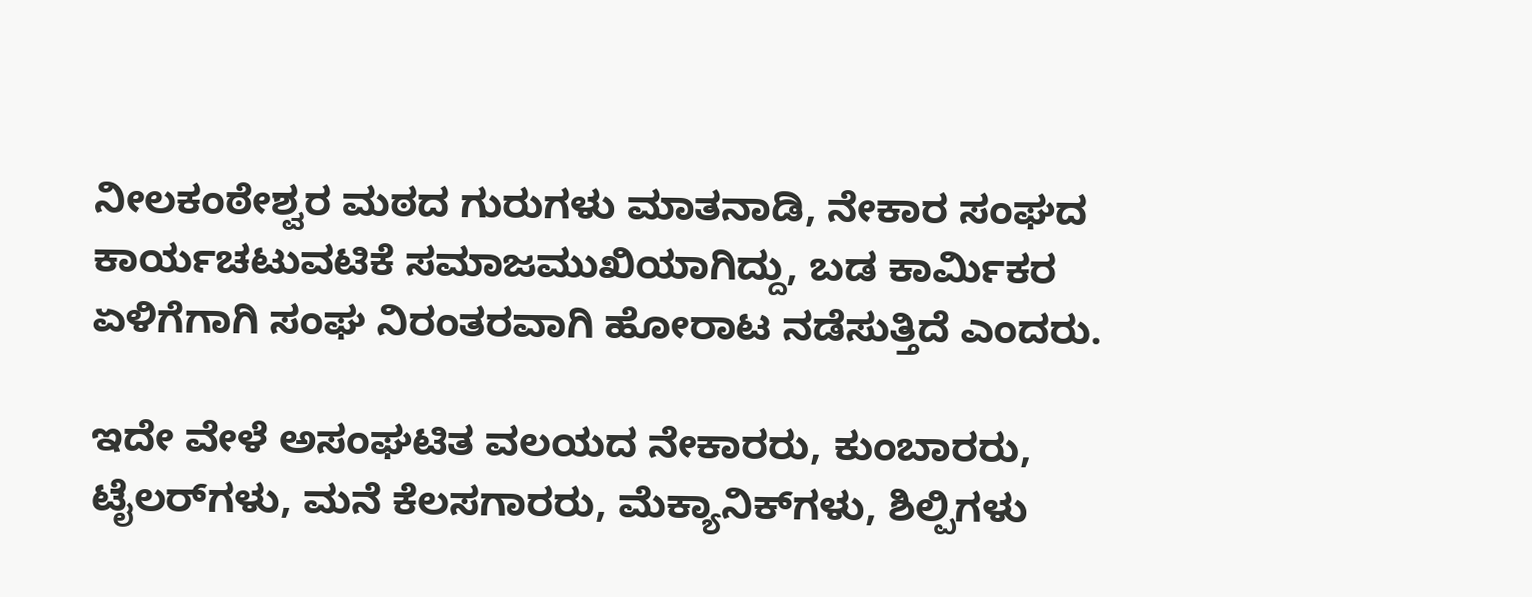ನೀಲಕಂಠೇಶ್ವರ ಮಠದ ಗುರುಗಳು ಮಾತನಾಡಿ, ನೇಕಾರ ಸಂಘದ ಕಾರ್ಯಚಟುವಟಿಕೆ ಸಮಾಜಮುಖಿಯಾಗಿದ್ದು, ಬಡ ಕಾರ್ಮಿಕರ ಏಳಿಗೆಗಾಗಿ ಸಂಘ ನಿರಂತರವಾಗಿ ಹೋರಾಟ ನಡೆಸುತ್ತಿದೆ ಎಂದರು.

ಇದೇ ವೇಳೆ ಅಸಂಘಟಿತ ವಲಯದ ನೇಕಾರರು, ಕುಂಬಾರರು, ಟೈಲರ್‌ಗಳು, ಮನೆ ಕೆಲಸಗಾರರು, ಮೆಕ್ಯಾನಿಕ್‌ಗಳು, ಶಿಲ್ಪಿಗಳು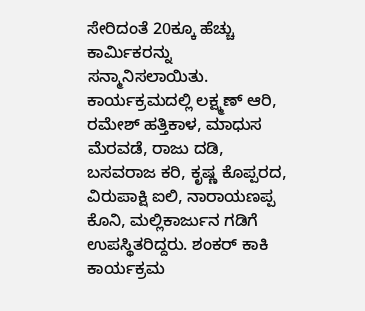ಸೇರಿದಂತೆ 20ಕ್ಕೂ ಹೆಚ್ಚು ಕಾರ್ಮಿಕರನ್ನು ಸನ್ಮಾನಿಸಲಾಯಿತು. ಕಾರ್ಯಕ್ರಮದಲ್ಲಿ ಲಕ್ಷ್ಮಣ್ ಆರಿ, ರಮೇಶ್ ಹತ್ತಿಕಾಳ, ಮಾಧುಸ ಮೆರವಡೆ, ರಾಜು ದಡಿ, ಬಸವರಾಜ ಕರಿ, ಕೃಷ್ಣ ಕೊಪ್ಪರದ, ವಿರುಪಾಕ್ಷಿ ಐಲಿ, ನಾರಾಯಣಪ್ಪ ಕೊನಿ, ಮಲ್ಲಿಕಾರ್ಜುನ ಗಡಿಗೆ ಉಪಸ್ಥಿತರಿದ್ದರು. ಶಂಕರ್ ಕಾಕಿ ಕಾರ್ಯಕ್ರಮ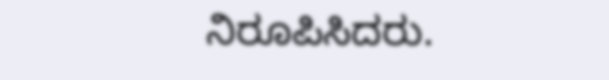ನಿರೂಪಿಸಿದರು.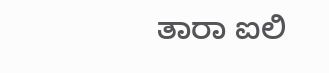ತಾರಾ ಐಲಿ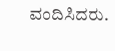ವಂದಿಸಿದರು.